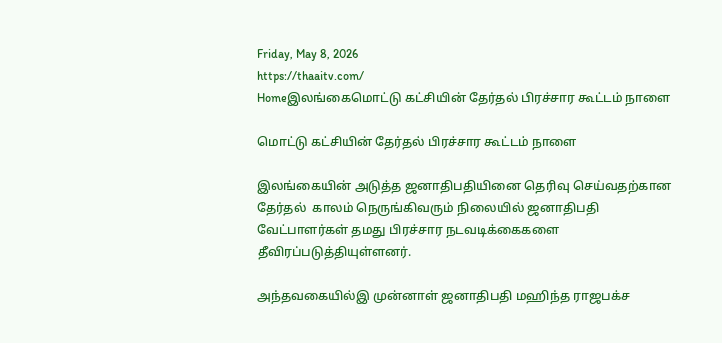Friday, May 8, 2026
https://thaaitv.com/
Homeஇலங்கைமொட்டு கட்சியின் தேர்தல் பிரச்சார கூட்டம் நாளை

மொட்டு கட்சியின் தேர்தல் பிரச்சார கூட்டம் நாளை

இலங்கையின் அடுத்த ஜனாதிபதியினை தெரிவு செய்வதற்கான தேர்தல்  காலம் நெருங்கிவரும் நிலையில் ஜனாதிபதி வேட்பாளர்கள் தமது பிரச்சார நடவடிக்கைகளை தீவிரப்படுத்தியுள்ளனர்.

அந்தவகையில்இ முன்னாள் ஜனாதிபதி மஹிந்த ராஜபக்ச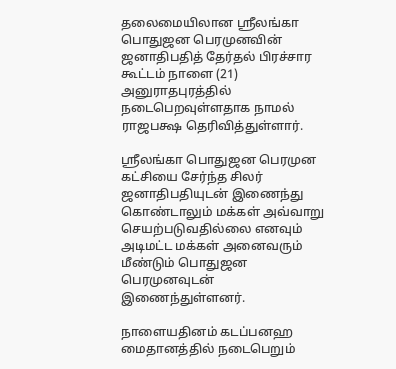தலைமையிலான ஸ்ரீலங்கா பொதுஜன பெரமுனவின் ஜனாதிபதித் தேர்தல் பிரச்சார கூட்டம் நாளை (21) அனுராதபுரத்தில் நடைபெறவுள்ளதாக நாமல் ராஜபக்ஷ தெரிவித்துள்ளார்.

ஸ்ரீலங்கா பொதுஜன பெரமுன கட்சியை சேர்ந்த சிலர் ஜனாதிபதியுடன் இணைந்து கொண்டாலும் மக்கள் அவ்வாறு செயற்படுவதில்லை எனவும் அடிமட்ட மக்கள் அனைவரும் மீண்டும் பொதுஜன பெரமுனவுடன் இணைந்துள்ளனர்.

நாளையதினம் கடப்பனஹ மைதானத்தில் நடைபெறும்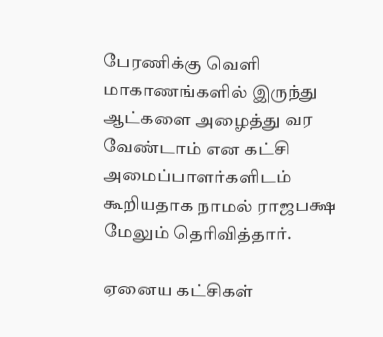பேரணிக்கு வெளி மாகாணங்களில் இருந்து ஆட்களை அழைத்து வர வேண்டாம் என கட்சி அமைப்பாளர்களிடம் கூறியதாக நாமல் ராஜபக்ஷ மேலும் தெரிவித்தார்.

ஏனைய கட்சிகள்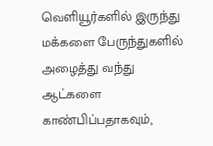வெளியூர்களில் இருந்து மக்களை பேருந்துகளில் அழைத்து வந்து ஆட்களை காண்பிப்பதாகவும்,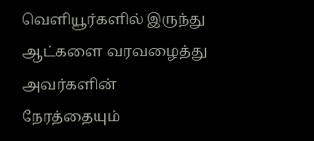வெளியூர்களில் இருந்து ஆட்களை வரவழைத்து அவர்களின் நேரத்தையும்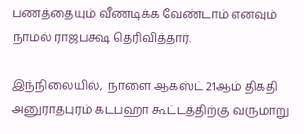பணத்தையும் வீணடிக்க வேண்டாம் எனவும் நாமல் ராஜபக்ஷ தெரிவித்தார்.

இந்நிலையில்,  நாளை ஆகஸ்ட் 21ஆம் திகதி அனுராதபுரம் கடபஹா கூட்டத்திற்கு வருமாறு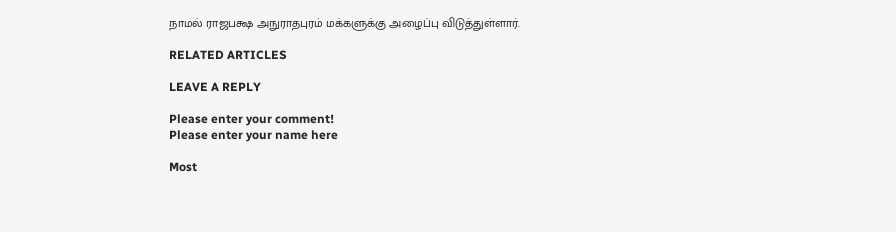நாமல் ராஜபக்ஷ அநுராதபுரம் மக்களுக்கு அழைப்பு விடுத்துள்ளார்.

RELATED ARTICLES

LEAVE A REPLY

Please enter your comment!
Please enter your name here

Most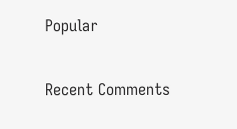Popular

Recent Comments